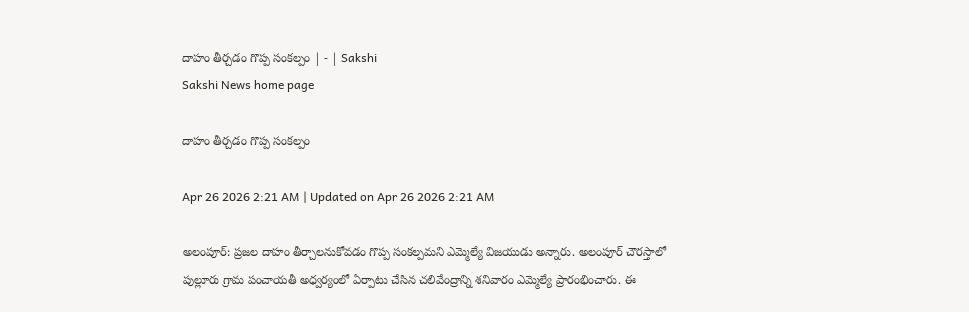దాహం తీర్చడం గొప్ప సంకల్పం | - | Sakshi
Sakshi News home page

దాహం తీర్చడం గొప్ప సంకల్పం

Apr 26 2026 2:21 AM | Updated on Apr 26 2026 2:21 AM

అలంపూర్‌: ప్రజల దాహం తీర్చాలనుకోవడం గొప్ప సంకల్పమని ఎమ్మెల్యే విజయుడు అన్నారు. అలంపూర్‌ చౌరస్తాలో పుల్లూరు గ్రామ పంచాయతీ అధ్వర్యంలో ఏర్పాటు చేసిన చలివేంద్రాన్ని శనివారం ఎమ్మెల్యే ప్రారంభించారు. ఈ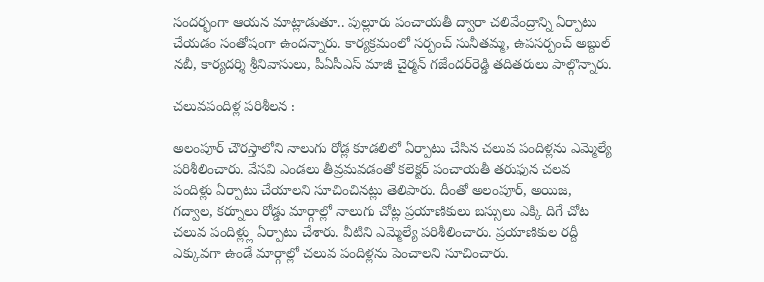సందర్భంగా ఆయన మాట్లాడుతూ.. పుల్లూరు పంచాయతీ ద్వారా చలివేంద్రాన్ని ఏర్పాటు చేయడం సంతోషంగా ఉందన్నారు. కార్యక్రమంలో సర్పంచ్‌ సునీతమ్మ, ఉపసర్పంచ్‌ అబ్దుల్‌ నబీ, కార్యదర్శి శ్రీనివాసులు, పీఏసీఎస్‌ మాజీ చైర్మన్‌ గజేందర్‌రెడ్డి తదితరులు పాల్గొన్నారు.

చలువపందిళ్ల పరిశీలన :

అలంపూర్‌ చౌరస్తాలోని నాలుగు రోడ్ల కూడలిలో ఏర్పాటు చేసిన చలువ పందిళ్లను ఎమ్మెల్యే పరిశీలించారు. వేసవి ఎండలు తీవ్రమవడంతో కలెక్టర్‌ పంచాయతీ తరుఫున చలవ పందిళ్లు ఏర్పాటు చేయాలని సూచించినట్లు తెలిపారు. దీంతో అలంపూర్‌, అయిజ, గద్వాల, కర్నూలు రోడ్డు మార్గాల్లో నాలుగు చోట్ల ప్రయాణికులు బస్సులు ఎక్కి దిగే చోట చలువ పందిళ్ల్లు ఏర్పాటు చేశారు. వీటిని ఎమ్మెల్యే పరిశీలించారు. ప్రయాణికుల రద్దీ ఎక్కువగా ఉండే మార్గాల్లో చలువ పందిళ్లను పెంచాలని సూచించారు.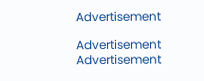Advertisement

Advertisement
Advertisement